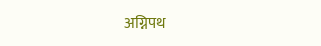अग्निपथ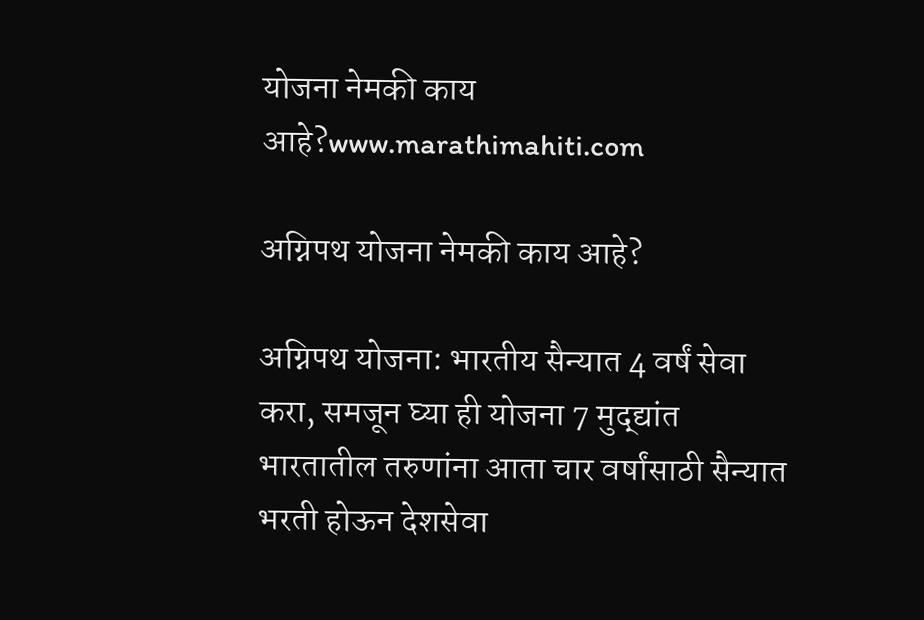योजना नेमकी काय आहे?www.marathimahiti.com

अग्निपथ योजना नेमकी काय आहे?

अग्निपथ योजना: भारतीय सैन्यात 4 वर्षं सेवा करा, समजून घ्या ही योजना 7 मुद्द्यांत भारतातील तरुणांना आता चार वर्षांसाठी सैन्यात भरती होऊन देशसेवा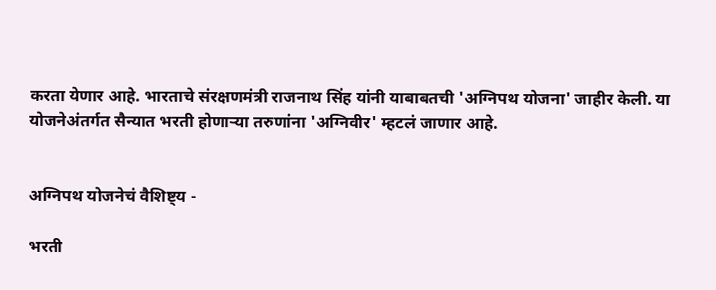करता येणार आहे. भारताचे संरक्षणमंत्री राजनाथ सिंह यांनी याबाबतची 'अग्निपथ योजना' जाहीर केली. या योजनेअंतर्गत सैन्यात भरती होणाऱ्या तरुणांना 'अग्निवीर' म्हटलं जाणार आहे.


अग्निपथ योजनेचं वैशिष्ट्य -

भरती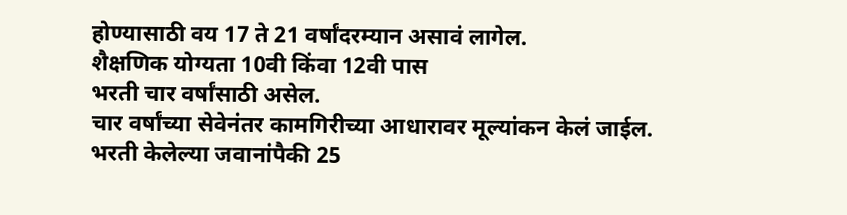होण्यासाठी वय 17 ते 21 वर्षांदरम्यान असावं लागेल.
शैक्षणिक योग्यता 10वी किंवा 12वी पास
भरती चार वर्षांसाठी असेल.
चार वर्षांच्या सेवेनंतर कामगिरीच्या आधारावर मूल्यांकन केलं जाईल.
भरती केलेल्या जवानांपैकी 25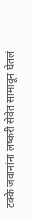टक्के जवानांना लष्करी सेवेत सामावून घेतलं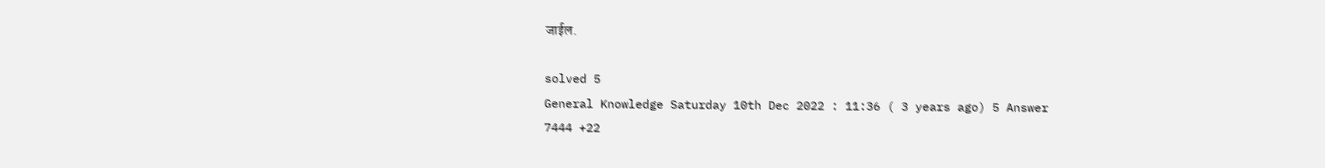जाईल.

solved 5
General Knowledge Saturday 10th Dec 2022 : 11:36 ( 3 years ago) 5 Answer 7444 +22